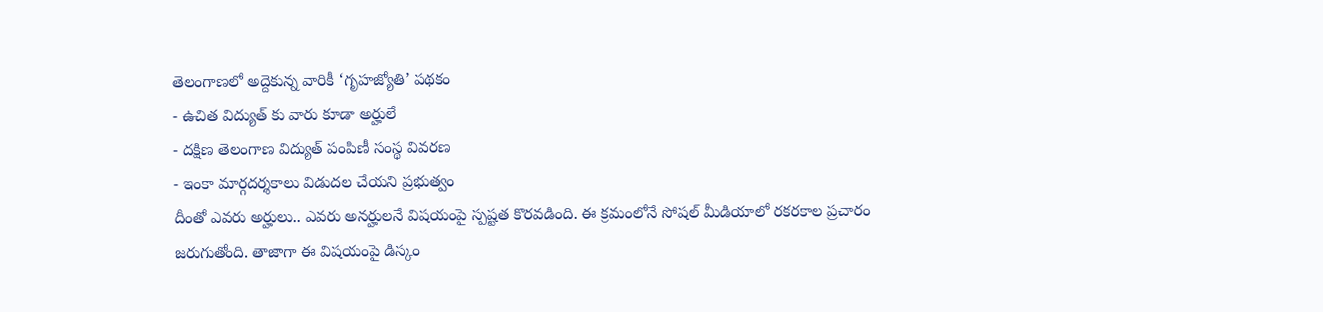తెలంగాణలో అద్దెకున్న వారికీ ‘గృహజ్యోతి’ పథకం
- ఉచిత విద్యుత్ కు వారు కూడా అర్హులే
- దక్షిణ తెలంగాణ విద్యుత్ పంపిణీ సంస్థ వివరణ
- ఇంకా మార్గదర్శకాలు విడుదల చేయని ప్రభుత్వం
దీంతో ఎవరు అర్హులు.. ఎవరు అనర్హులనే విషయంపై స్పష్టత కొరవడింది. ఈ క్రమంలోనే సోషల్ మీడియాలో రకరకాల ప్రచారం జరుగుతోంది. తాజాగా ఈ విషయంపై డిస్కం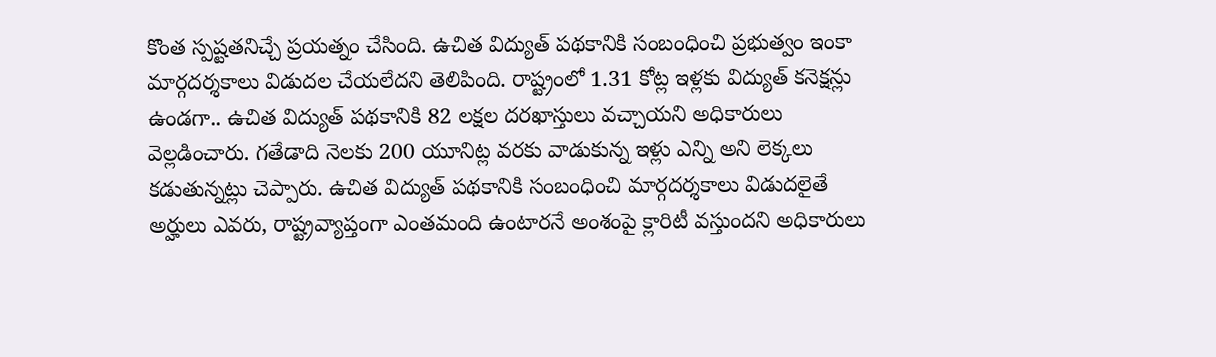కొంత స్పష్టతనిచ్చే ప్రయత్నం చేసింది. ఉచిత విద్యుత్ పథకానికి సంబంధించి ప్రభుత్వం ఇంకా మార్గదర్శకాలు విడుదల చేయలేదని తెలిపింది. రాష్ట్రంలో 1.31 కోట్ల ఇళ్లకు విద్యుత్ కనెక్షన్లు ఉండగా.. ఉచిత విద్యుత్ పథకానికి 82 లక్షల దరఖాస్తులు వచ్చాయని అధికారులు వెల్లడించారు. గతేడాది నెలకు 200 యూనిట్ల వరకు వాడుకున్న ఇళ్లు ఎన్ని అని లెక్కలు కడుతున్నట్లు చెప్పారు. ఉచిత విద్యుత్ పథకానికి సంబంధించి మార్గదర్శకాలు విడుదలైతే అర్హులు ఎవరు, రాష్ట్రవ్యాప్తంగా ఎంతమంది ఉంటారనే అంశంపై క్లారిటీ వస్తుందని అధికారులు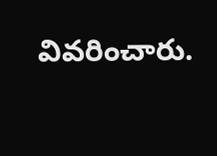వివరించారు.